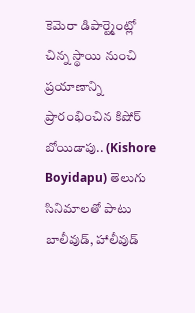కెమెరా డిపార్ట్మెంట్లో చిన్న స్థాయి నుంచి ప్రయాణాన్ని ప్రారంభించిన కిషోర్ బోయిడాపు.. (Kishore Boyidapu) తెలుగు సినిమాలతో పాటు బాలీవుడ్, హాలీవుడ్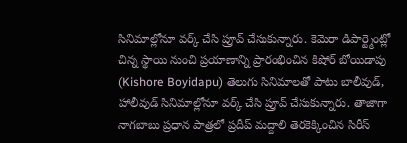సినిమాల్లోనూ వర్క్ చేసి ప్రూవ్ చేసుకున్నారు. కెమెరా డిపార్ట్మెంట్లో చిన్న స్థాయి నుంచి ప్రయాణాన్ని ప్రారంభించిన కిషోర్ బోయిడాపు (Kishore Boyidapu) తెలుగు సినిమాలతో పాటు బాలీవుడ్, హాలీవుడ్ సినిమాల్లోనూ వర్క్ చేసి ప్రూవ్ చేసుకున్నారు. తాజాగా నాగబాబు ప్రధాన పాత్రలో ప్రదీప్ మద్దాలి తెరకెక్కించిన సిరీస్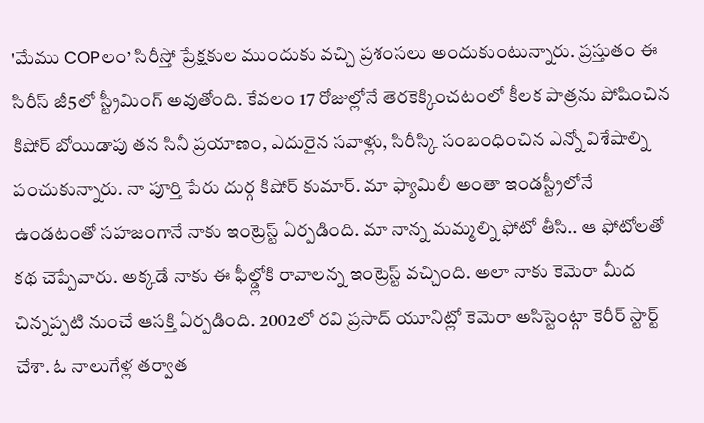'మేము COPలం’ సిరీస్తో ప్రేక్షకుల ముందుకు వచ్చి ప్రశంసలు అందుకుంటున్నారు. ప్రస్తుతం ఈ సిరీస్ జీ5లో స్ట్రీమింగ్ అవుతోంది. కేవలం 17 రోజుల్లోనే తెరకెక్కించటంలో కీలక పాత్రను పోషించిన కిషోర్ బోయిడాపు తన సినీ ప్రయాణం, ఎదురైన సవాళ్లు, సిరీస్కి సంబంధించిన ఎన్నో విశేషాల్ని పంచుకున్నారు. నా పూర్తి పేరు దుర్గ కిషోర్ కుమార్. మా ఫ్యామిలీ అంతా ఇండస్ట్రీలోనే ఉండటంతో సహజంగానే నాకు ఇంట్రెస్ట్ ఏర్పడింది. మా నాన్న మమ్మల్ని ఫోటో తీసి.. ఆ ఫోటోలతో కథ చెప్పేవారు. అక్కడే నాకు ఈ ఫీల్డ్లోకి రావాలన్న ఇంట్రెస్ట్ వచ్చింది. అలా నాకు కెమెరా మీద చిన్నప్పటి నుంచే ఆసక్తి ఏర్పడింది. 2002లో రవి ప్రసాద్ యూనిట్లో కెమెరా అసిస్టెంట్గా కెరీర్ స్టార్ట్ చేశా. ఓ నాలుగేళ్ల తర్వాత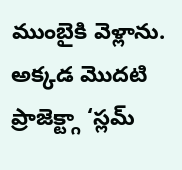ముంబైకి వెళ్లాను. అక్కడ మొదటి ప్రాజెక్ట్గా ‘స్లమ్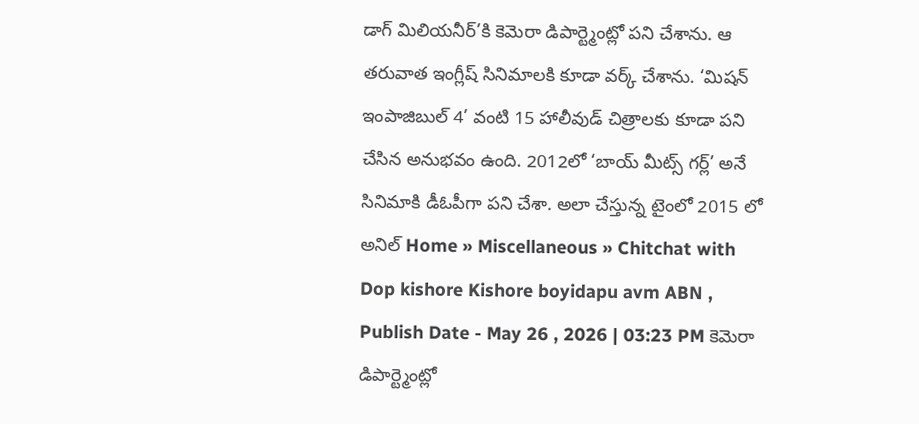డాగ్ మిలియనీర్’కి కెమెరా డిపార్ట్మెంట్లో పని చేశాను. ఆ తరువాత ఇంగ్లీష్ సినిమాలకి కూడా వర్క్ చేశాను. ‘మిషన్ ఇంపాజిబుల్ 4’ వంటి 15 హాలీవుడ్ చిత్రాలకు కూడా పని చేసిన అనుభవం ఉంది. 2012లో ‘బాయ్ మీట్స్ గర్ల్’ అనే సినిమాకి డీఓపీగా పని చేశా. అలా చేస్తున్న టైంలో 2015 లో అనిల్ Home » Miscellaneous » Chitchat with Dop kishore Kishore boyidapu avm ABN , Publish Date - May 26 , 2026 | 03:23 PM కెమెరా డిపార్ట్మెంట్లో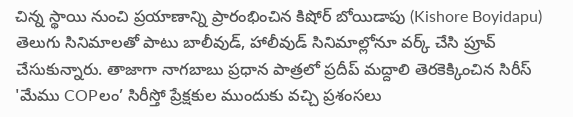చిన్న స్థాయి నుంచి ప్రయాణాన్ని ప్రారంభించిన కిషోర్ బోయిడాపు (Kishore Boyidapu) తెలుగు సినిమాలతో పాటు బాలీవుడ్, హాలీవుడ్ సినిమాల్లోనూ వర్క్ చేసి ప్రూవ్ చేసుకున్నారు. తాజాగా నాగబాబు ప్రధాన పాత్రలో ప్రదీప్ మద్దాలి తెరకెక్కించిన సిరీస్ 'మేము COPలం’ సిరీస్తో ప్రేక్షకుల ముందుకు వచ్చి ప్రశంసలు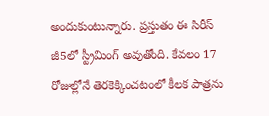అందుకుంటున్నారు. ప్రస్తుతం ఈ సిరీస్ జీ5లో స్ట్రీమింగ్ అవుతోంది. కేవలం 17 రోజుల్లోనే తెరకెక్కించటంలో కీలక పాత్రను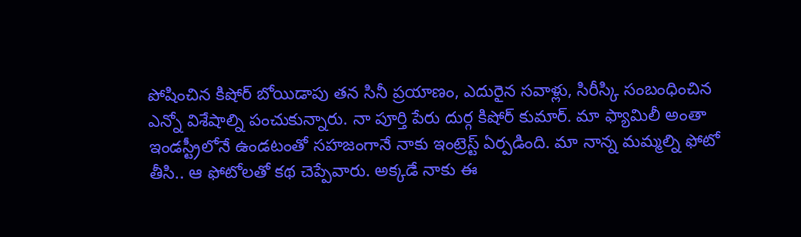పోషించిన కిషోర్ బోయిడాపు తన సినీ ప్రయాణం, ఎదురైన సవాళ్లు, సిరీస్కి సంబంధించిన ఎన్నో విశేషాల్ని పంచుకున్నారు. నా పూర్తి పేరు దుర్గ కిషోర్ కుమార్. మా ఫ్యామిలీ అంతా ఇండస్ట్రీలోనే ఉండటంతో సహజంగానే నాకు ఇంట్రెస్ట్ ఏర్పడింది. మా నాన్న మమ్మల్ని ఫోటో తీసి.. ఆ ఫోటోలతో కథ చెప్పేవారు. అక్కడే నాకు ఈ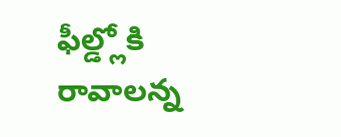ఫీల్డ్లోకి రావాలన్న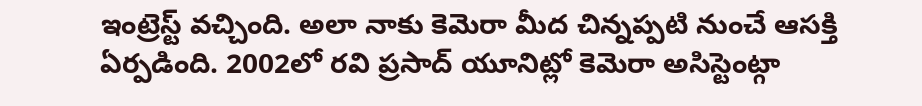ఇంట్రెస్ట్ వచ్చింది. అలా నాకు కెమెరా మీద చిన్నప్పటి నుంచే ఆసక్తి ఏర్పడింది. 2002లో రవి ప్రసాద్ యూనిట్లో కెమెరా అసిస్టెంట్గా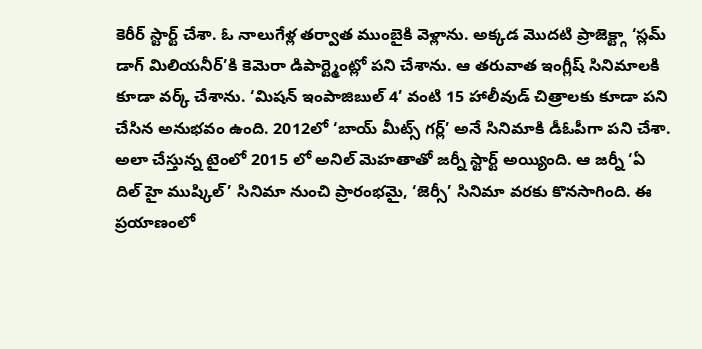కెరీర్ స్టార్ట్ చేశా. ఓ నాలుగేళ్ల తర్వాత ముంబైకి వెళ్లాను. అక్కడ మొదటి ప్రాజెక్ట్గా ‘స్లమ్ డాగ్ మిలియనీర్’కి కెమెరా డిపార్ట్మెంట్లో పని చేశాను. ఆ తరువాత ఇంగ్లీష్ సినిమాలకి కూడా వర్క్ చేశాను. ‘మిషన్ ఇంపాజిబుల్ 4’ వంటి 15 హాలీవుడ్ చిత్రాలకు కూడా పని చేసిన అనుభవం ఉంది. 2012లో ‘బాయ్ మీట్స్ గర్ల్’ అనే సినిమాకి డీఓపీగా పని చేశా. అలా చేస్తున్న టైంలో 2015 లో అనిల్ మెహతాతో జర్నీ స్టార్ట్ అయ్యింది. ఆ జర్నీ ‘ఏ దిల్ హై ముష్కిల్’ సినిమా నుంచి ప్రారంభమై, ‘జెర్సీ’ సినిమా వరకు కొనసాగింది. ఈ ప్రయాణంలో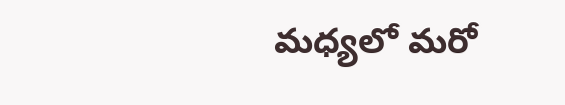మధ్యలో మరో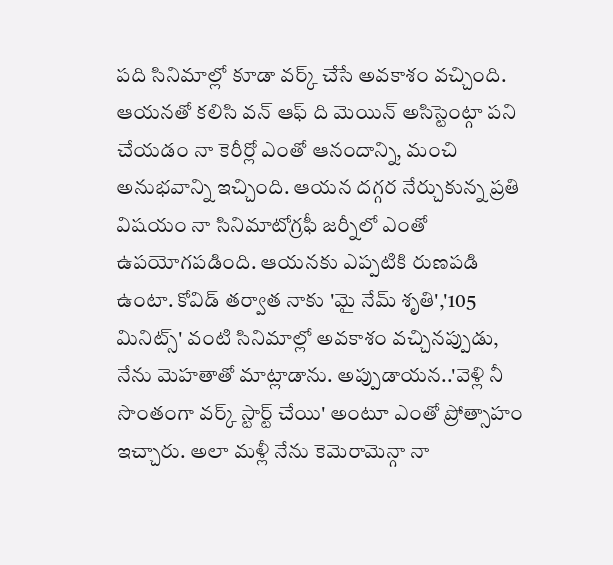పది సినిమాల్లో కూడా వర్క్ చేసే అవకాశం వచ్చింది. ఆయనతో కలిసి వన్ ఆఫ్ ది మెయిన్ అసిస్టెంట్గా పని చేయడం నా కెరీర్లో ఎంతో ఆనందాన్ని, మంచి అనుభవాన్ని ఇచ్చింది. ఆయన దగ్గర నేర్చుకున్న ప్రతి విషయం నా సినిమాటోగ్రఫీ జర్నీలో ఎంతో ఉపయోగపడింది. ఆయనకు ఎప్పటికి రుణపడి ఉంటా. కోవిడ్ తర్వాత నాకు 'మై నేమ్ శృతి','105 మినిట్స్' వంటి సినిమాల్లో అవకాశం వచ్చినప్పుడు, నేను మెహతాతో మాట్లాడాను. అప్పుడాయన..'వెళ్లి నీ సొంతంగా వర్క్ స్టార్ట్ చేయి' అంటూ ఎంతో ప్రోత్సాహం ఇచ్చారు. అలా మళ్లీ నేను కెమెరామెన్గా నా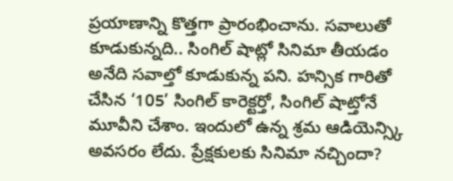ప్రయాణాన్ని కొత్తగా ప్రారంభించాను. సవాలుతో కూడుకున్నది.. సింగిల్ షాట్లో సినిమా తీయడం అనేది సవాల్తో కూడుకున్న పని. హన్సిక గారితో చేసిన ‘105’ సింగిల్ కారెక్టర్తో, సింగిల్ షాట్తోనే మూవీని చేశాం. ఇందులో ఉన్న శ్రమ ఆడియెన్స్కి అవసరం లేదు. ప్రేక్షకులకు సినిమా నచ్చిందా?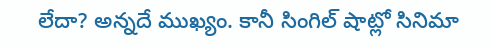లేదా? అన్నదే ముఖ్యం. కానీ సింగిల్ షాట్లో సినిమా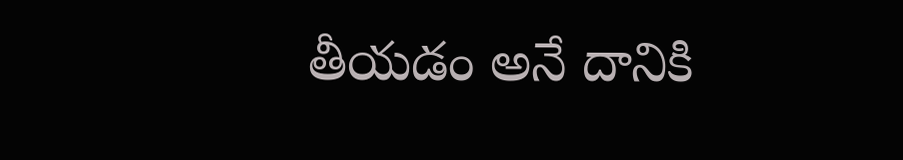తీయడం అనే దానికి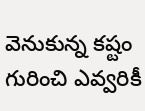వెనుకున్న కష్టం గురించి ఎవ్వరికీ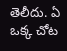తెలీదు. ఏ ఒక్క చోట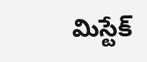మిస్టేక్